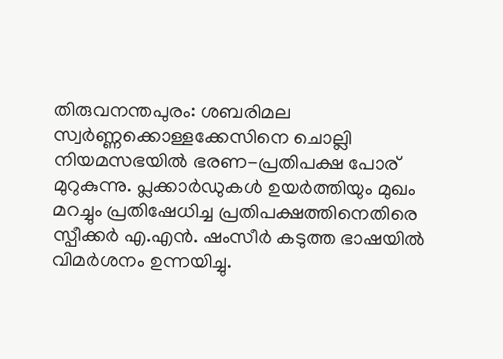തിരുവനന്തപുരം: ശബരിമല സ്വർണ്ണക്കൊള്ളക്കേസിനെ ചൊല്ലി നിയമസഭയിൽ ഭരണ-പ്രതിപക്ഷ പോര് മുറുകുന്നു. പ്ലക്കാർഡുകൾ ഉയർത്തിയും മുഖം മറച്ചും പ്രതിഷേധിച്ച പ്രതിപക്ഷത്തിനെതിരെ സ്പീക്കർ എ.എൻ. ഷംസീർ കടുത്ത ഭാഷയിൽ വിമർശനം ഉന്നയിച്ചു.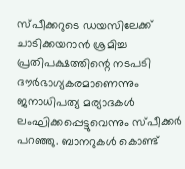സ്പീക്കറുടെ ഡയസിലേക്ക് ചാടിക്കയറാൻ ശ്രമിച്ച പ്രതിപക്ഷത്തിന്റെ നടപടി ദൗർഭാഗ്യകരമാണെന്നും ജനാധിപത്യ മര്യാദകൾ ലംഘിക്കപ്പെട്ടുവെന്നും സ്പീക്കർ പറഞ്ഞു. ബാനറുകൾ കൊണ്ട്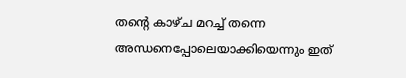തന്റെ കാഴ്ച മറച്ച് തന്നെ അന്ധനെപ്പോലെയാക്കിയെന്നും ഇത്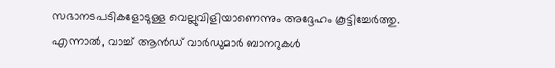സഭാനടപടികളോടുള്ള വെല്ലുവിളിയാണെന്നും അദ്ദേഹം കൂട്ടിച്ചേർത്തു.
എന്നാൽ, വാച്ച് ആൻഡ് വാർഡുമാർ ബാനറുകൾ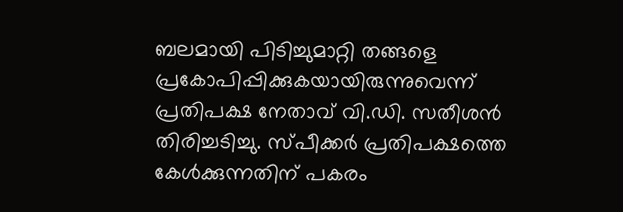ബലമായി പിടിച്ചുമാറ്റി തങ്ങളെ പ്രകോപിപ്പിക്കുകയായിരുന്നുവെന്ന് പ്രതിപക്ഷ നേതാവ് വി.ഡി. സതീശൻ തിരിച്ചടിച്ചു. സ്പീക്കർ പ്രതിപക്ഷത്തെ കേൾക്കുന്നതിന് പകരം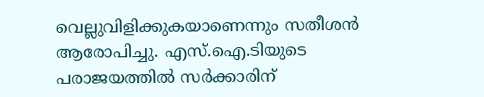വെല്ലുവിളിക്കുകയാണെന്നും സതീശൻ ആരോപിച്ചു. എസ്.ഐ.ടിയുടെ പരാജയത്തിൽ സർക്കാരിന്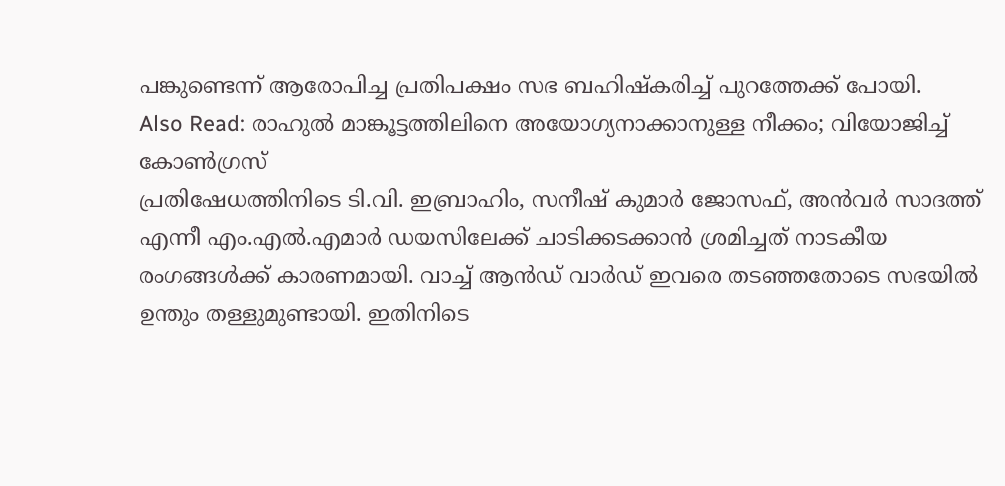പങ്കുണ്ടെന്ന് ആരോപിച്ച പ്രതിപക്ഷം സഭ ബഹിഷ്കരിച്ച് പുറത്തേക്ക് പോയി.
Also Read: രാഹുൽ മാങ്കൂട്ടത്തിലിനെ അയോഗ്യനാക്കാനുള്ള നീക്കം; വിയോജിച്ച് കോൺഗ്രസ്
പ്രതിഷേധത്തിനിടെ ടി.വി. ഇബ്രാഹിം, സനീഷ് കുമാർ ജോസഫ്, അൻവർ സാദത്ത് എന്നീ എം.എൽ.എമാർ ഡയസിലേക്ക് ചാടിക്കടക്കാൻ ശ്രമിച്ചത് നാടകീയ രംഗങ്ങൾക്ക് കാരണമായി. വാച്ച് ആൻഡ് വാർഡ് ഇവരെ തടഞ്ഞതോടെ സഭയിൽ ഉന്തും തള്ളുമുണ്ടായി. ഇതിനിടെ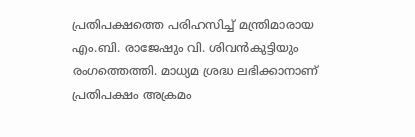പ്രതിപക്ഷത്തെ പരിഹസിച്ച് മന്ത്രിമാരായ എം.ബി. രാജേഷും വി. ശിവൻകുട്ടിയും രംഗത്തെത്തി. മാധ്യമ ശ്രദ്ധ ലഭിക്കാനാണ് പ്രതിപക്ഷം അക്രമം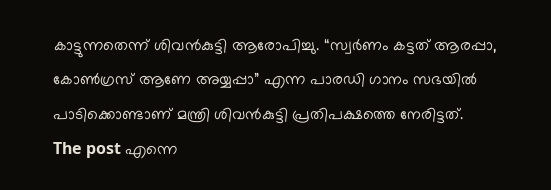കാട്ടുന്നതെന്ന് ശിവൻകുട്ടി ആരോപിച്ചു. “സ്വർണം കട്ടത് ആരപ്പാ, കോൺഗ്രസ് ആണേ അയ്യപ്പാ” എന്ന പാരഡി ഗാനം സഭയിൽ പാടിക്കൊണ്ടാണ് മന്ത്രി ശിവൻകുട്ടി പ്രതിപക്ഷത്തെ നേരിട്ടത്.
The post എന്നെ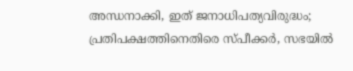അന്ധനാക്കി, ഇത് ജനാധിപത്യവിരുദ്ധം; പ്രതിപക്ഷത്തിനെതിരെ സ്പീക്കർ, സഭയിൽ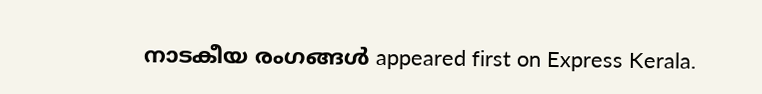നാടകീയ രംഗങ്ങൾ appeared first on Express Kerala.